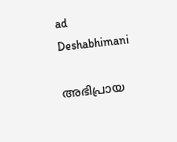ad
Deshabhimani

അഭിപ്രായ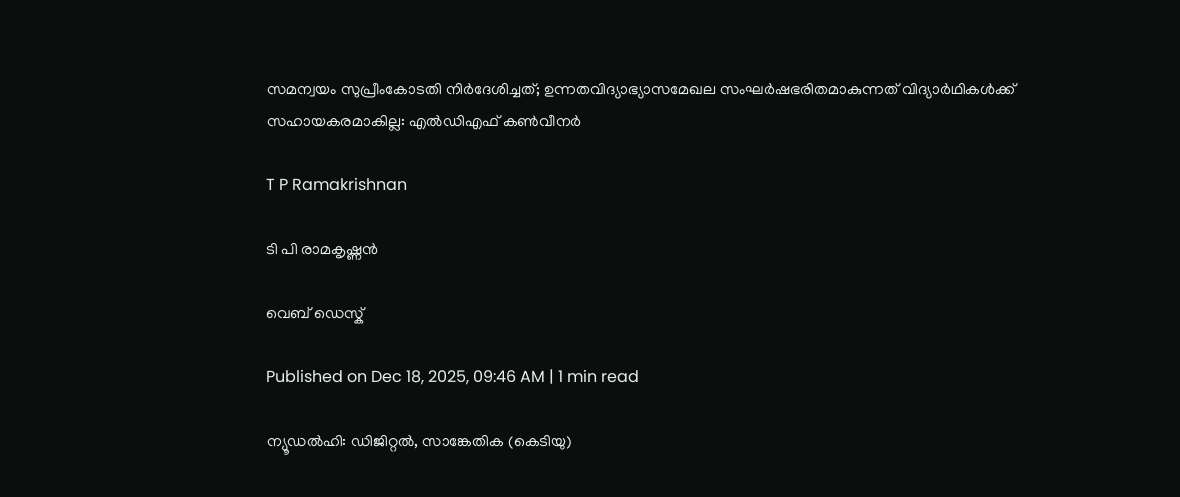സമന്വയം സുപ്രീംകോടതി നിർദേശിച്ചത്; ഉന്നതവിദ്യാഭ്യാസമേഖല സംഘർഷഭരിതമാകുന്നത് വിദ്യാർഥികൾക്ക് സഹായകരമാകില്ല: എൽഡിഎഫ് കൺവീനർ

T P Ramakrishnan

ടി പി രാമകൃഷ്ണൻ

വെബ് ഡെസ്ക്

Published on Dec 18, 2025, 09:46 AM | 1 min read

ന്യൂഡൽഹി: ഡിജിറ്റൽ, സാങ്കേതിക (കെടിയു)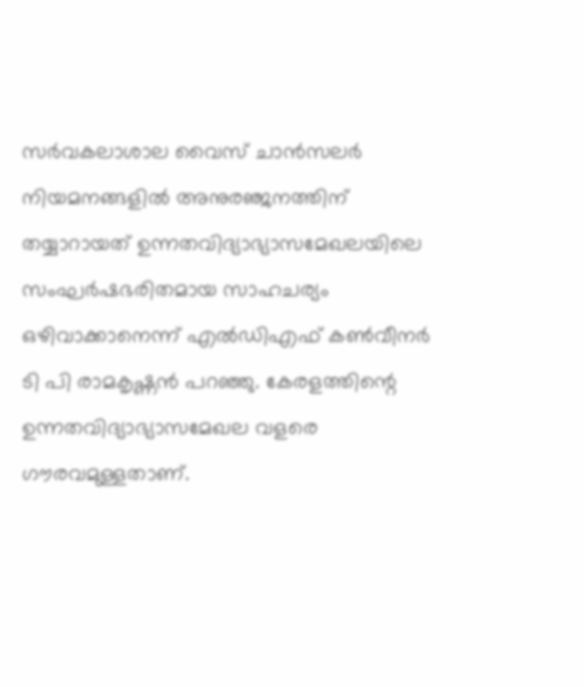സർവകലാശാല വൈസ് ചാൻസലർ നിയമനങ്ങളിൽ അനുരഞ്ജനത്തിന്‌ തയ്യാറായത്‌ ഉന്നതവിദ്യാഭ്യാസമേഖലയിലെ സംഘർഷഭരിതമായ സാഹചര്യം ഒഴിവാക്കാനെന്ന് എൽഡിഎഫ് കൺവീനർ ടി പി രാമകൃഷ്ണൻ പറഞ്ഞു. കേരളത്തിന്റെ ഉന്നതവിദ്യാഭ്യാസമേഖല വളരെ ഗൗരവമുള്ളതാണ്.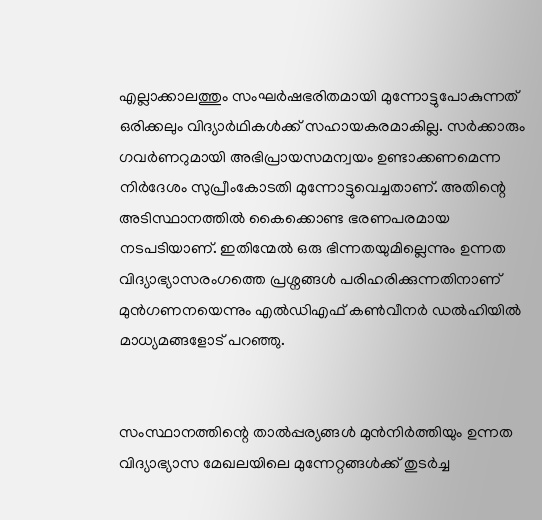എല്ലാക്കാലത്തും സംഘർഷഭരിതമായി മുന്നോട്ടുപോകുന്നത് ഒരിക്കലും വിദ്യാർഥികൾക്ക് സഹായകരമാകില്ല. സർക്കാരും ഗവർണറുമായി അഭിപ്രായസമന്വയം ഉണ്ടാക്കണമെന്ന നിർദേശം സുപ്രീംകോടതി മുന്നോട്ടുവെച്ചതാണ്. അതിന്റെ അടിസ്ഥാനത്തിൽ കൈക്കൊണ്ട ഭരണപരമായ നടപടിയാണ്. ഇതിന്മേൽ ഒരു ഭിന്നതയുമില്ലെന്നും ഉന്നത വിദ്യാഭ്യാസരംഗത്തെ പ്രശ്നങ്ങൾ പരിഹരിക്കുന്നതിനാണ് മുൻഗണനയെന്നും എൽഡിഎഫ് കൺവീനർ ഡൽഹിയിൽ മാധ്യമങ്ങളോട് പറഞ്ഞു.


സംസ്ഥാനത്തിന്റെ താൽപ്പര്യങ്ങൾ മുൻനിർത്തിയും ഉന്നത വിദ്യാഭ്യാസ മേഖലയിലെ മുന്നേറ്റങ്ങൾക്ക്‌ തുടർച്ച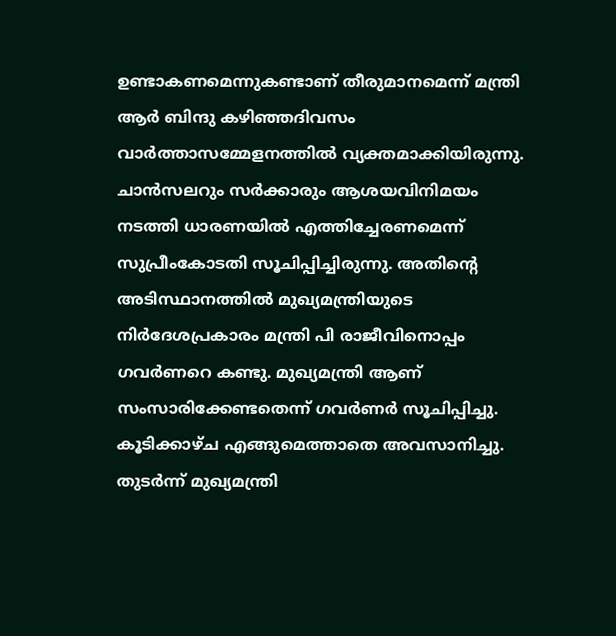ഉണ്ടാകണമെന്നുകണ്ടാണ്‌ തീരുമാനമെന്ന് മന്ത്രി ആർ ബിന്ദു കഴിഞ്ഞദിവസം വാർത്താസമ്മേളനത്തിൽ വ്യക്തമാക്കിയിരുന്നു. ചാൻസലറും സർക്കാരും ആശയവിനിമയം നടത്തി ധാരണയിൽ എത്തിച്ചേരണമെന്ന്‌ സുപ്രീംകോടതി സൂചിപ്പിച്ചിരുന്നു. അതിന്റെ അടിസ്ഥാനത്തിൽ മുഖ്യമന്ത്രിയുടെ നിർദേശപ്രകാരം മന്ത്രി പി രാജീവിനൊപ്പം ഗവർണറെ കണ്ടു. മുഖ്യമന്ത്രി ആണ്‌ സംസാരിക്കേണ്ടതെന്ന്‌ ഗവർണർ സൂ‍ചിപ്പിച്ചു. കൂടിക്കാഴ്‌ച എങ്ങുമെത്താതെ അവസാനിച്ചു. തുടർന്ന്‌ മുഖ്യമന്ത്രി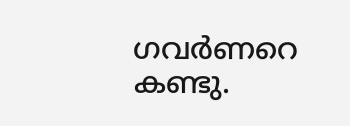ഗവർണറെ കണ്ടു.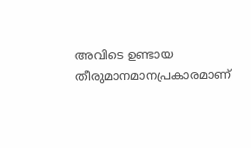അവിടെ ഉണ്ടായ തീരുമാനമാനപ്രകാരമാണ്‌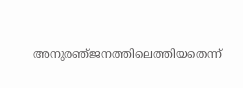അനുരഞ്‌ജനത്തിലെത്തിയതെന്ന്‌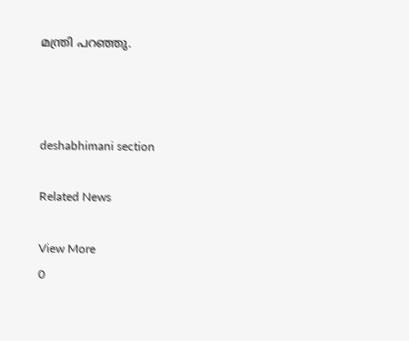മന്ത്രി പറഞ്ഞു.



deshabhimani section

Related News

View More
0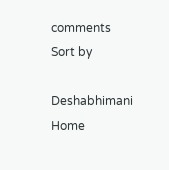comments
Sort by

Deshabhimani
Home